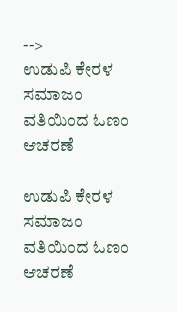-->
ಉಡುಪಿ ಕೇರಳ ಸಮಾಜಂ ವತಿಯಿಂದ ಓಣಂ ಆಚರಣೆ

ಉಡುಪಿ ಕೇರಳ ಸಮಾಜಂ ವತಿಯಿಂದ ಓಣಂ ಆಚರಣೆ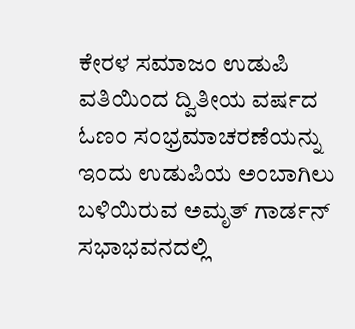ಕೇರಳ ಸಮಾಜಂ ಉಡುಪಿ ವತಿಯಿಂದ ದ್ವಿತೀಯ ವರ್ಷದ ಓಣಂ ಸಂಭ್ರಮಾಚರಣೆಯನ್ನು ಇಂದು ಉಡುಪಿಯ ಅಂಬಾಗಿಲು ಬಳಿಯಿರುವ ಅಮೃತ್ ಗಾರ್ಡನ್ ಸಭಾಭವನದಲ್ಲಿ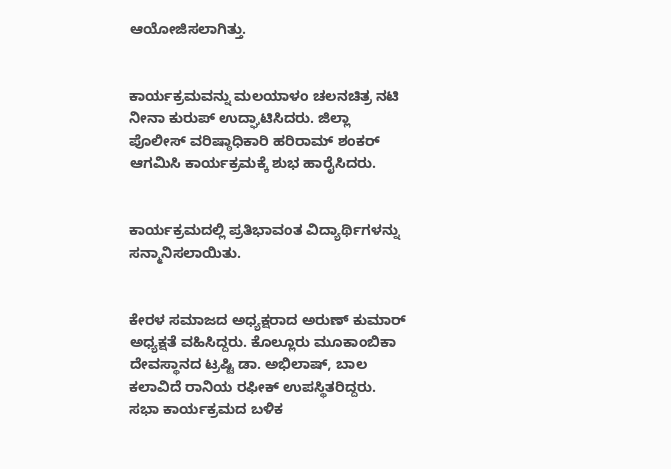ಆಯೋಜಿಸಲಾಗಿತ್ತು.


ಕಾರ್ಯಕ್ರಮವನ್ನು ಮಲಯಾಳಂ ಚಲನಚಿತ್ರ ನಟಿ ನೀನಾ ಕುರುಪ್ ಉದ್ಘಾಟಿಸಿದರು. ಜಿಲ್ಲಾ ಪೊಲೀಸ್ ವರಿಷ್ಠಾಧಿಕಾರಿ ಹರಿರಾಮ್ ಶಂಕರ್‌ ಆಗಮಿಸಿ ಕಾರ್ಯಕ್ರಮಕ್ಕೆ ಶುಭ ಹಾರೈಸಿದರು.


ಕಾರ್ಯಕ್ರಮದಲ್ಲಿ ಪ್ರತಿಭಾವಂತ ವಿದ್ಯಾರ್ಥಿಗಳನ್ನು ಸನ್ಮಾನಿಸಲಾಯಿತು.


ಕೇರಳ ಸಮಾಜದ ಅಧ್ಯಕ್ಷರಾದ ಅರುಣ್ ಕುಮಾರ್ ಅಧ್ಯಕ್ಷತೆ ವಹಿಸಿದ್ದರು. ಕೊಲ್ಲೂರು ಮೂಕಾಂಬಿಕಾ ದೇವಸ್ಥಾನದ ಟ್ರಷ್ಟಿ ಡಾ. ಅಭಿಲಾಷ್, ಬಾಲ ಕಲಾವಿದೆ ರಾನಿಯ ರಫೀಕ್ ಉಪಸ್ಥಿತರಿದ್ದರು. ಸಭಾ ಕಾರ್ಯಕ್ರಮದ ಬಳಿಕ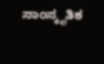ಸಾಂಸ್ಕೃತಿಕ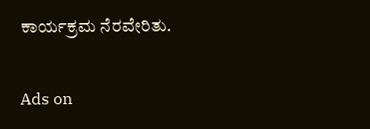ಕಾರ್ಯಕ್ರಮ ನೆರವೇರಿತು.

Ads on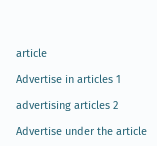article

Advertise in articles 1

advertising articles 2

Advertise under the article